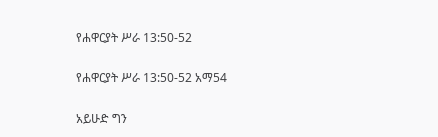የሐዋርያት ሥራ 13:50-52

የሐዋርያት ሥራ 13:50-52 አማ54

አይሁድ ግን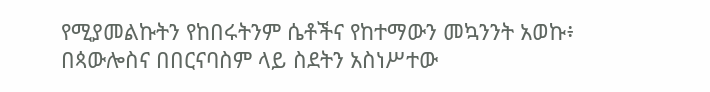የሚያመልኩትን የከበሩትንም ሴቶችና የከተማውን መኳንንት አወኩ፥ በጳውሎስና በበርናባስም ላይ ስደትን አስነሥተው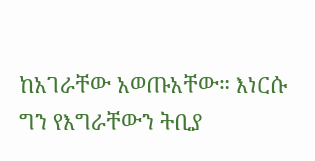ከአገራቸው አወጡአቸው። እነርሱ ግን የእግራቸውን ትቢያ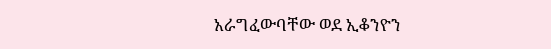አራግፈውባቸው ወደ ኢቆንዮን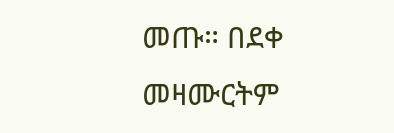መጡ። በደቀ መዛሙርትም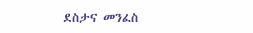ደስታና መንፈስ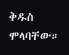ቅዱስ ሞላባቸው።